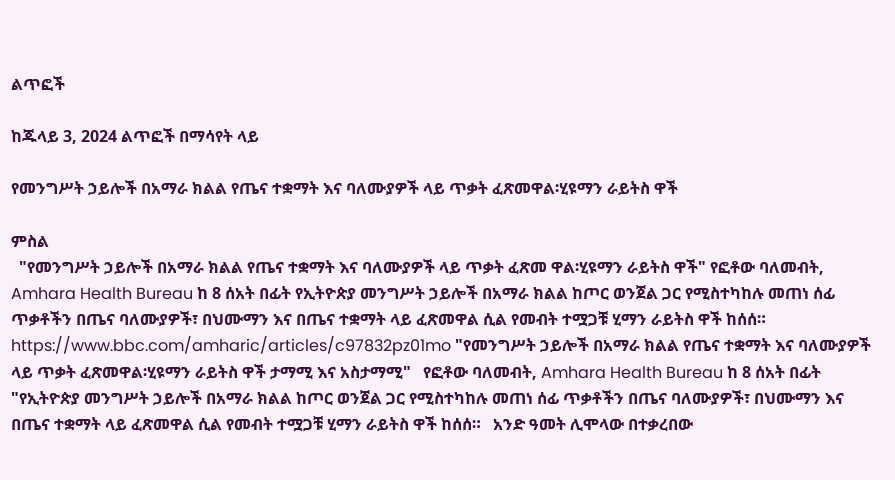ልጥፎች

ከጁላይ 3, 2024 ልጥፎች በማሳየት ላይ

የመንግሥት ኃይሎች በአማራ ክልል የጤና ተቋማት እና ባለሙያዎች ላይ ጥቃት ፈጽመዋል፡ሂዩማን ራይትስ ዋች

ምስል
  "የመንግሥት ኃይሎች በአማራ ክልል የጤና ተቋማት እና ባለሙያዎች ላይ ጥቃት ፈጽመ ዋል፡ሂዩማን ራይትስ ዋች" የፎቶው ባለመብት, Amhara Health Bureau ከ 8 ሰአት በፊት የኢትዮጵያ መንግሥት ኃይሎች በአማራ ክልል ከጦር ወንጀል ጋር የሚስተካከሉ መጠነ ሰፊ ጥቃቶችን በጤና ባለሙያዎች፣ በህሙማን እና በጤና ተቋማት ላይ ፈጽመዋል ሲል የመብት ተሟጋቹ ሂማን ራይትስ ዋች ከሰሰ።   https://www.bbc.com/amharic/articles/c97832pz01mo "የመንግሥት ኃይሎች በአማራ ክልል የጤና ተቋማት እና ባለሙያዎች ላይ ጥቃት ፈጽመዋል፡ሂዩማን ራይትስ ዋች ታማሚ እና አስታማሚ"   የፎቶው ባለመብት, Amhara Health Bureau ከ 8 ሰአት በፊት   "የኢትዮጵያ መንግሥት ኃይሎች በአማራ ክልል ከጦር ወንጀል ጋር የሚስተካከሉ መጠነ ሰፊ ጥቃቶችን በጤና ባለሙያዎች፣ በህሙማን እና በጤና ተቋማት ላይ ፈጽመዋል ሲል የመብት ተሟጋቹ ሂማን ራይትስ ዋች ከሰሰ።   አንድ ዓመት ሊሞላው በተቃረበው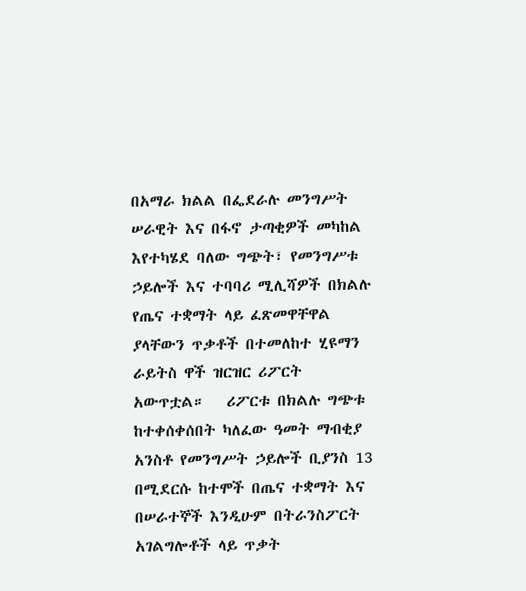በአማራ ክልል በፌደራሉ መንግሥት ሠራዊት እና በፋኖ ታጣቂዎች መካከል እየተካሄደ ባለው ግጭት፣ የመንግሥቱ ኃይሎች እና ተባባሪ ሚሊሻዎች በክልሉ የጤና ተቋማት ላይ ፈጽመዋቸዋል ያላቸውን ጥቃቶች በተመለከተ ሂዩማን ራይትስ ዋች ዝርዝር ሪፖርት አውጥቷል።   ሪፖርቱ በክልሉ ግጭቱ ከተቀሰቀሰበት ካለፈው ዓመት ማብቂያ አንስቶ የመንግሥት ኃይሎች ቢያንስ 13 በሚደርሱ ከተሞች በጤና ተቋማት እና በሠራተኞች እንዲሁም በትራንስፖርት አገልግሎቶች ላይ ጥቃት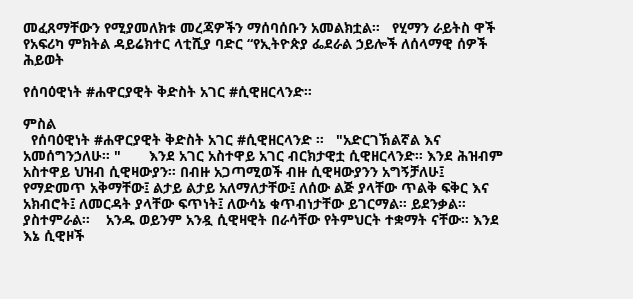መፈጸማቸውን የሚያመለክቱ መረጃዎችን ማሰባሰቡን አመልክቷል።   የሂማን ራይትስ ዋች የአፍሪካ ምክትል ዳይሬክተር ላቲሺያ ባድር “የኢትዮጵያ ፌደራል ኃይሎች ለሰላማዊ ሰዎች ሕይወት

የሰባዕዊነት #ሐዋርያዊት ቅድስት አገር #ሲዊዘርላንድ።

ምስል
  የሰባዕዊነት #ሐዋርያዊት ቅድስት አገር #ሲዊዘርላንድ ።   "አድርገኽልኛል እና አመሰግንኃለሁ። "       እንደ አገር አስተዋይ አገር ብርክታዊቷ ሲዊዘርላንድ። እንደ ሕዝብም አስተዋይ ህዝብ ሲዊዛውያን። በብዙ አጋጣሚወች ብዙ ሲዊዛውያንን አግኝቻለሁ፤ የማድመጥ አቅማቸው፤ ልታይ ልታይ አለማለታቸው፤ ለሰው ልጅ ያላቸው ጥልቅ ፍቅር እና አክብሮት፤ ለመርዳት ያላቸው ፍጥነት፤ ለውሳኔ ቁጥብነታቸው ይገርማል። ይደንቃል። ያስተምራል።    አንዱ ወይንም አንዷ ሲዊዛዊት በራሳቸው የትምህርት ተቋማት ናቸው። እንደ እኔ ሲዊዞች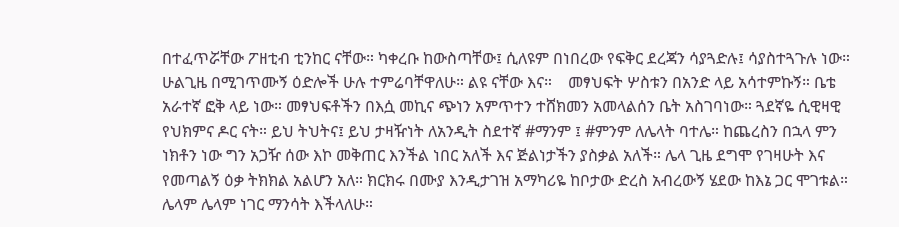በተፈጥሯቸው ፖዘቲብ ቲንከር ናቸው። ካቀረቡ ከውስጣቸው፤ ሲለዩም በነበረው የፍቅር ደረጃን ሳያጓድሉ፤ ሳያስተጓጉሉ ነው። ሁልጊዜ በሚገጥሙኝ ዕድሎች ሁሉ ተምሬባቸዋለሁ። ልዩ ናቸው እና።    መፃህፍት ሦስቱን በአንድ ላይ አሳተምኩኝ። ቤቴ አራተኛ ፎቅ ላይ ነው። መፃህፍቶችን በእሷ መኪና ጭነን አምጥተን ተሸክመን አመላልሰን ቤት አስገባነው። ጓደኛዬ ሲዊዛዊ የህክምና ዶር ናት። ይህ ትህትና፤ ይህ ታዛዥነት ለአንዲት ስደተኛ #ማንም ፤ #ምንም ለሌላት ባተሌ። ከጨረስን በኋላ ምን ነክቶን ነው ግን አጋዥ ሰው እኮ መቅጠር እንችል ነበር አለች እና ጅልነታችን ያስቃል አለች። ሌላ ጊዜ ደግሞ የገዛሁት እና የመጣልኝ ዕቃ ትክክል አልሆን አለ። ክርክሩ በሙያ እንዲታገዝ አማካሪዬ ከቦታው ድረስ አብረውኝ ሄደው ከእኔ ጋር ሞገቱል። ሌላም ሌላም ነገር ማንሳት እችላለሁ።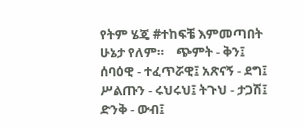የትም ሄጄ #ተከፍቼ እምመጣበት ሁኔታ የለም።    ጭምት - ቅን፤ ሰባዕዊ - ተፈጥሯዊ፤ አጽናኝ - ደግ፤ ሥልጡን - ሩህሩህ፤ ትጉህ - ታጋሽ፤ ድንቅ - ውብ፤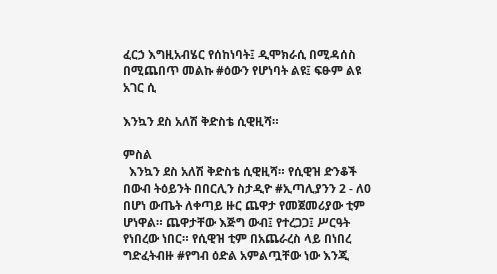ፈርኃ እግዚአብሄር የሰከነባት፤ ዲሞክራሲ በሚዳሰስ በሚጨበጥ መልኩ #ዕውን የሆነባት ልዩ፤ ፍፁም ልዩ አገር ሲ

እንኳን ደስ አለሽ ቅድስቴ ሲዊዚሻ።

ምስል
  እንኳን ደስ አለሽ ቅድስቴ ሲዊዚሻ። የሲዊዝ ድንቆች በውብ ትዕይንት በበርሊን ስታዲዮ #ኢጣሊያንን 2 - ለ0 በሆነ ውጤት ለቀጣይ ዙር ጨዋታ የመጀመሪያው ቲም ሆነዋል። ጨዋታቸው እጅግ ውብ፤ የተረጋጋ፤ ሥርዓት የነበረው ነበር። የሲዊዝ ቲም በአጨራረስ ላይ በነበረ ግድፈትብዙ #የግብ ዕድል አምልጧቸው ነው እንጂ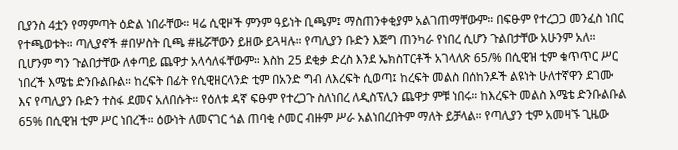ቢያንስ 4ቷን የማምጣት ዕድል ነበራቸው። ዛሬ ሲዊዞች ምንም ዓይነት ቢጫም፤ ማስጠንቀቂያም አልገጠማቸውም። በፍፁም የተረጋጋ መንፈስ ነበር የተጫወቱት። ጣሊያኖች #በሦስት ቢጫ #ዜሯቸውን ይዘው ይጓዛሉ። የጣሊያን ቡድን እጅግ ጠንካራ የነበረ ሲሆን ጉልበታቸው አሁንም አለ። ቢሆንም ግን ጉልበታቸው ለቀጣይ ጨዋታ አላሳለፋቸውም። እስከ 25 ደቂቃ ድረስ እንደ ኤክስፐርቶች አገላለጽ 65/% በሲዊዝ ቲም ቁጥጥር ሥር ነበረች እሜቴ ድንቡልቡል። ከረፍት በፊት የሲዊዘርላንድ ቲም በአንድ ግብ ለእረፍት ሲወጣ፤ ከረፍት መልስ በሰከንዶች ልዩነት ሁለተኛዋን ደገሙ እና የጣሊያን ቡድን ተስፋ ደመና አለበሱት። የዕለቱ ዳኛ ፍፁም የተረጋጉ ስለነበረ ለዲስፕሊን ጨዋታ ምቹ ነበሩ። ከእረፍት መልስ እሜቴ ድንቡልቡል 65% በሲዊዝ ቲም ሥር ነበረች። ዕውነት ለመናገር ጎል ጠባቂ ሶመር ብዙም ሥራ አልነበረበትም ማለት ይቻላል። የጣሊያን ቲም አመዛኙ ጊዜው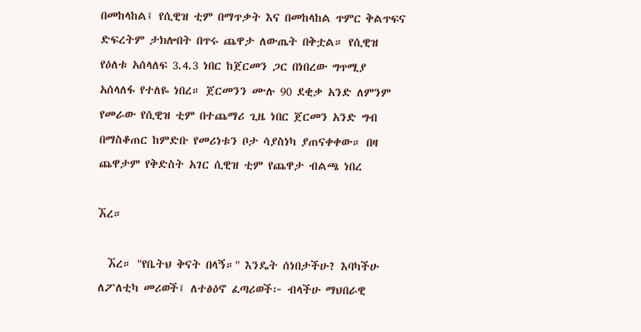በመከላከል፤ የሲዊዝ ቲም በማጥቃት እና በመከላከል ጥምር ቅልጥፍና ድፍረትም ታክሎበት በጥሩ ጨዋታ ለውጤት በቅቷል። የሲዊዝ የዕለቱ አሰላለፍ 3.4.3 ነበር ከጀርመን ጋር በነበረው ግጥሚያ አሰላለፋ የተለዬ ነበረ። ጀርመንን ሙሉ 90 ደቂቃ አንድ ለምንም የመራው የሲዊዝ ቲም በተጨማሪ ጊዜ ነበር ጀርመን አንድ ግብ በማስቆጠር ከምድቡ የመሪነቱን ቦታ ሳያስነካ ያጠናቀቀው። በዛ ጨዋታም የቅድስት አገር ሲዊዝ ቲም የጨዋታ ብልጫ ነበረ

ኧረ።

  ኧረ። "የቤትህ ቅናት በላኝ።" እንዴት ሰነበታችሁ? እባካችሁ ለፖለቲካ መሪወች፤ ለተፅዕኖ ፈጣሪወች፦ ብላችሁ ማህበራዊ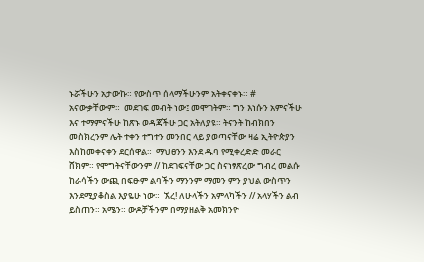ኑሯችሁን አታውኩ። የውስጥ ሰላማችሁንም አትቀናቀኑ። # አናውቃቸውም።  መደገፍ መብት ነው፤ መሞገትም። ግን እነሱን አምናችሁ እና ተማምናችሁ ከጽኑ ወዳጃችሁ ጋር አትለያዩ። ትናንት ከብክበን መስክረንም ሌት ተቀን ተግተን መንበር ላይ ያወጣናቸው ዛሬ ኢትዮጵያን እስከመቀናቀን ደርሰዋል።  ማህፀንን እንደ ዱባ የሚቀረድድ መራር ሸክም። የሞግትናቸውንም // ከደገፍናቸው ጋር ስናነፃጽረው ግብረ መልሱ ከራሳችን ውጪ በፍፁም ልባችን ማንንም ማመን ምን ያህል ውስጥን እንደሚያቆስል እያዬሁ ነው።  ኧረ! ለሁላችን አምላካችን // አላሃችን ልብ ይስጠን። አሜን። ውዶቻችንም በማያዘልቅ አመክንዮ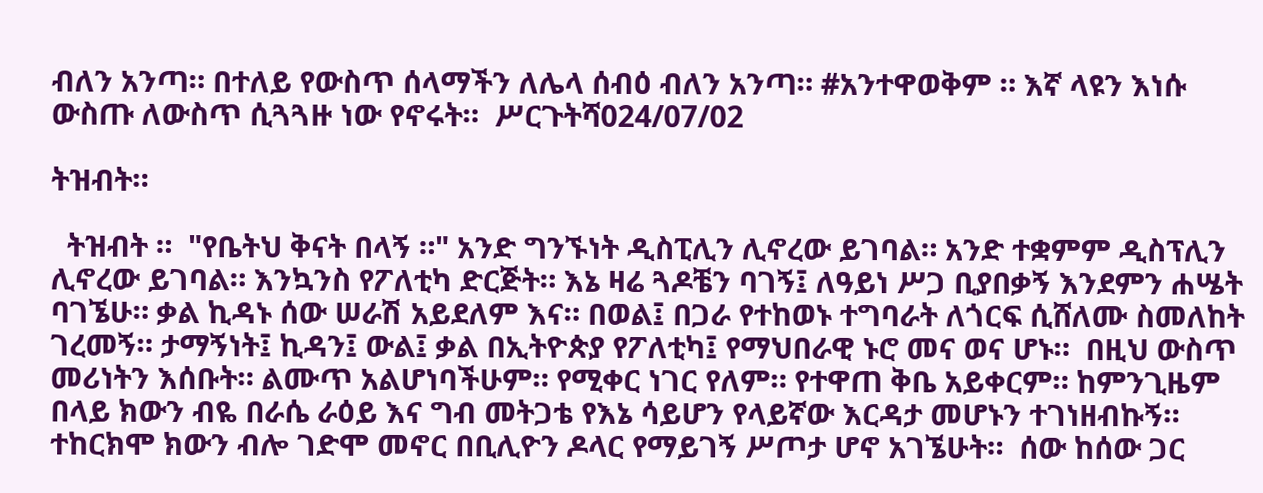ብለን አንጣ። በተለይ የውስጥ ሰላማችን ለሌላ ሰብዕ ብለን አንጣ። #አንተዋወቅም ። እኛ ላዩን እነሱ ውስጡ ለውስጥ ሲጓጓዙ ነው የኖሩት።  ሥርጉትሻ024/07/02

ትዝብት።

  ትዝብት ።  "የቤትህ ቅናት በላኝ ።" አንድ ግንኙነት ዲስፒሊን ሊኖረው ይገባል። አንድ ተቋምም ዲስፕሊን ሊኖረው ይገባል። እንኳንስ የፖለቲካ ድርጅት። እኔ ዛሬ ጓዶቼን ባገኝ፤ ለዓይነ ሥጋ ቢያበቃኝ እንደምን ሐሤት ባገኜሁ። ቃል ኪዳኑ ሰው ሠራሽ አይደለም እና። በወል፤ በጋራ የተከወኑ ተግባራት ለጎርፍ ሲሸለሙ ስመለከት ገረመኝ። ታማኝነት፤ ኪዳን፤ ውል፤ ቃል በኢትዮጵያ የፖለቲካ፤ የማህበራዊ ኑሮ መና ወና ሆኑ።  በዚህ ውስጥ መሪነትን እሰቡት። ልሙጥ አልሆነባችሁም። የሚቀር ነገር የለም። የተዋጠ ቅቤ አይቀርም። ከምንጊዜም በላይ ክውን ብዬ በራሴ ራዕይ እና ግብ መትጋቴ የእኔ ሳይሆን የላይኛው እርዳታ መሆኑን ተገነዘብኩኝ። ተከርክሞ ክውን ብሎ ገድሞ መኖር በቢሊዮን ዶላር የማይገኝ ሥጦታ ሆኖ አገኜሁት።  ሰው ከሰው ጋር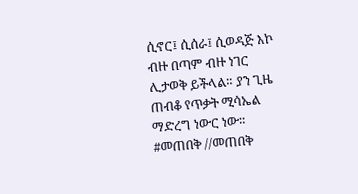ሲኖር፤ ሲሰራ፤ ሲወዳጅ እኮ ብዙ በጣም ብዙ ነገር ሊታወቅ ይችላል። ያን ጊዜ ጠብቆ የጥቃት ሚሳኤል ማድረግ ነውር ነው። #መጠበቅ //መጠበቅ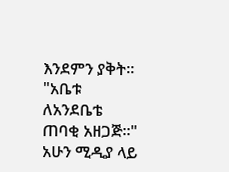እንደምን ያቅት። "አቤቱ ለአንደቤቴ ጠባቂ አዘጋጅ።" አሁን ሚዲያ ላይ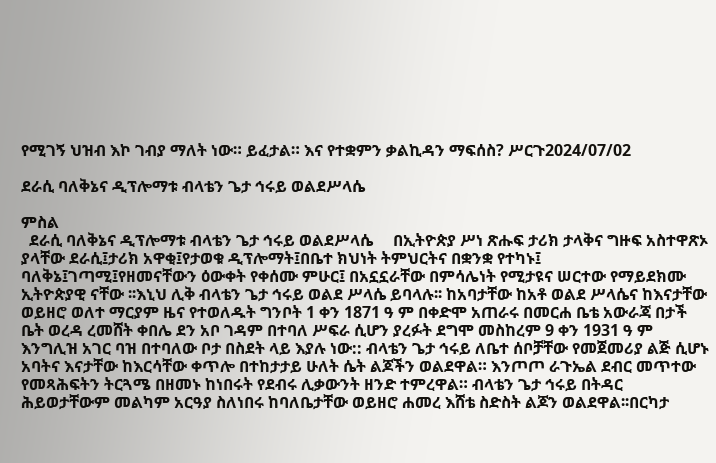የሚገኝ ህዝብ እኮ ገብያ ማለት ነው። ይፈታል። እና የተቋምን ቃልኪዳን ማፍሰስ? ሥርጉ2024/07/02

ደራሲ ባለቅኔና ዲፕሎማቱ ብላቴን ጌታ ኅሩይ ወልደሥላሴ

ምስል
  ደራሲ ባለቅኔና ዲፕሎማቱ ብላቴን ጌታ ኅሩይ ወልደሥላሴ     በኢትዮጵያ ሥነ ጽሑፍ ታሪክ ታላቅና ግዙፍ አስተዋጽኦ ያላቸው ደራሲ፤ታሪክ አዋቂ፤የታወቁ ዲፕሎማት፤በቤተ ክህነት ትምህርትና በቋንቋ የተካኑ፤ ባለቅኔ፤ገጣሚ፤የዘመናቸውን ዕውቀት የቀሰሙ ምሁር፤ በአኗኗራቸው በምሳሌነት የሚታዩና ሠርተው የማይደክሙ ኢትዮጵያዊ ናቸው ፡፡እኒህ ሊቅ ብላቴን ጌታ ኅሩይ ወልደ ሥላሴ ይባላሉ፡፡ ከአባታቸው ከአቶ ወልደ ሥላሴና ከእናታቸው ወይዘሮ ወለተ ማርያም ዜና የተወለዱት ግንቦት 1 ቀን 1871 ዓ ም በቀድሞ አጠራሩ በመርሐ ቤቴ አውራጃ በታች ቤት ወረዳ ረመሸት ቀበሌ ደን አቦ ገዳም በተባለ ሥፍራ ሲሆን ያረፉት ደግሞ መስከረም 9 ቀን 1931 ዓ ም እንግሊዝ አገር ባዝ በተባለው ቦታ በስደት ላይ እያሉ ነው:: ብላቴን ጌታ ኅሩይ ለቤተ ሰቦቻቸው የመጀመሪያ ልጅ ሲሆኑ አባትና እናታቸው ከእርሳቸው ቀጥሎ በተከታታይ ሁለት ሴት ልጆችን ወልደዋል። እንጦጦ ራጉኤል ደብር መጥተው የመጻሕፍትን ትርጓሜ በዘመኑ ከነበሩት የደብሩ ሊቃውንት ዘንድ ተምረዋል። ብላቴን ጌታ ኅሩይ በትዳር ሕይወታቸውም መልካም አርዓያ ስለነበሩ ከባለቤታቸው ወይዘሮ ሐመረ እሸቴ ስድስት ልጆን ወልደዋል፡፡በርካታ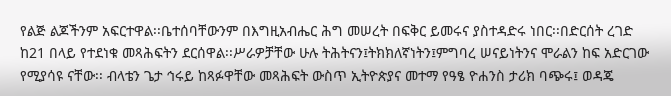የልጅ ልጆችንም አፍርተዋል፡፡ቤተሰባቸውንም በእግዚአብሔር ሕግ መሠረት በፍቅር ይመሩና ያስተዳድሩ ነበር፡፡በድርሰት ረገድ ከ21 በላይ የተደነቁ መጻሕፍትን ደርሰዋል፡፡ሥራዎቻቸው ሁሉ ትሕትናን፤ትክክለኛነትን፤ምግባረ ሠናይነትንና ሞራልን ከፍ አድርገው የሚያሳዩ ናቸው፡፡ ብላቴን ጌታ ኅሩይ ከጻፉዋቸው መጻሕፍት ውስጥ ኢትዮጵያና መተማ የዓፄ ዮሐንስ ታሪክ ባጭሩ፤ ወዳጄ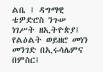ልቤ ፤ ዳግማዊ ቴዎድሮስ ንጉሠ ነገሥት ዘኢትዮጵያ፤ የልዕልት ወይዘሮ መነን መንገድ በኢሩሳሌምና በምስር፤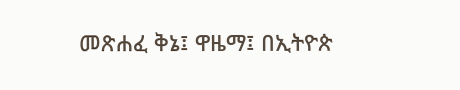መጽሐፈ ቅኔ፤ ዋዜማ፤ በኢትዮጵ